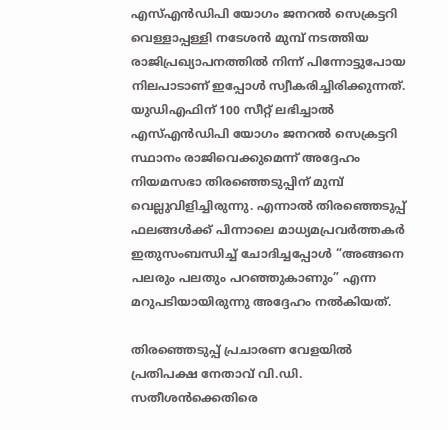എസ്എൻഡിപി യോഗം ജനറൽ സെക്രട്ടറി വെള്ളാപ്പള്ളി നടേശൻ മുമ്പ് നടത്തിയ രാജിപ്രഖ്യാപനത്തിൽ നിന്ന് പിന്നോട്ടുപോയ നിലപാടാണ് ഇപ്പോൾ സ്വീകരിച്ചിരിക്കുന്നത്. യുഡിഎഫിന് 100 സീറ്റ് ലഭിച്ചാൽ എസ്എൻഡിപി യോഗം ജനറൽ സെക്രട്ടറി സ്ഥാനം രാജിവെക്കുമെന്ന് അദ്ദേഹം നിയമസഭാ തിരഞ്ഞെടുപ്പിന് മുമ്പ് വെല്ലുവിളിച്ചിരുന്നു. എന്നാൽ തിരഞ്ഞെടുപ്പ് ഫലങ്ങൾക്ക് പിന്നാലെ മാധ്യമപ്രവർത്തകർ ഇതുസംബന്ധിച്ച് ചോദിച്ചപ്പോൾ “അങ്ങനെ പലരും പലതും പറഞ്ഞുകാണും” എന്ന മറുപടിയായിരുന്നു അദ്ദേഹം നൽകിയത്.

തിരഞ്ഞെടുപ്പ് പ്രചാരണ വേളയിൽ പ്രതിപക്ഷ നേതാവ് വി.ഡി. സതീശൻക്കെതിരെ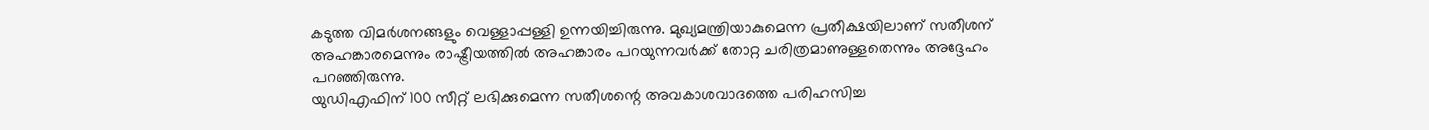കടുത്ത വിമർശനങ്ങളും വെള്ളാപ്പള്ളി ഉന്നയിച്ചിരുന്നു. മുഖ്യമന്ത്രിയാകുമെന്ന പ്രതീക്ഷയിലാണ് സതീശന് അഹങ്കാരമെന്നും രാഷ്ട്രീയത്തിൽ അഹങ്കാരം പറയുന്നവർക്ക് തോറ്റ ചരിത്രമാണുള്ളതെന്നും അദ്ദേഹം പറഞ്ഞിരുന്നു.
യുഡിഎഫിന് 100 സീറ്റ് ലഭിക്കുമെന്ന സതീശന്റെ അവകാശവാദത്തെ പരിഹസിച്ച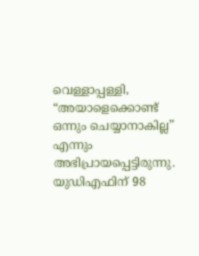വെള്ളാപ്പള്ളി, “അയാളെക്കൊണ്ട് ഒന്നും ചെയ്യാനാകില്ല” എന്നും അഭിപ്രായപ്പെട്ടിരുന്നു. യുഡിഎഫിന് 98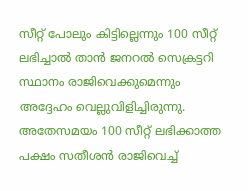സീറ്റ് പോലും കിട്ടില്ലെന്നും 100 സീറ്റ് ലഭിച്ചാൽ താൻ ജനറൽ സെക്രട്ടറി സ്ഥാനം രാജിവെക്കുമെന്നും അദ്ദേഹം വെല്ലുവിളിച്ചിരുന്നു. അതേസമയം 100 സീറ്റ് ലഭിക്കാത്ത പക്ഷം സതീശൻ രാജിവെച്ച്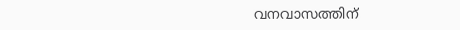വനവാസത്തിന്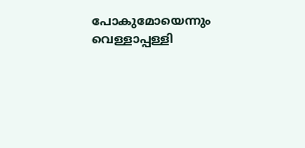പോകുമോയെന്നും വെള്ളാപ്പള്ളി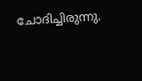ചോദിച്ചിരുന്നു.